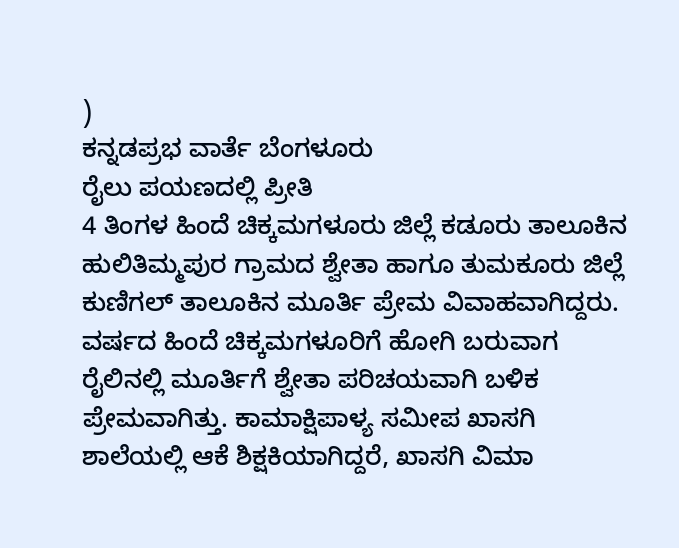)
ಕನ್ನಡಪ್ರಭ ವಾರ್ತೆ ಬೆಂಗಳೂರು
ರೈಲು ಪಯಣದಲ್ಲಿ ಪ್ರೀತಿ
4 ತಿಂಗಳ ಹಿಂದೆ ಚಿಕ್ಕಮಗಳೂರು ಜಿಲ್ಲೆ ಕಡೂರು ತಾಲೂಕಿನ ಹುಲಿತಿಮ್ಮಪುರ ಗ್ರಾಮದ ಶ್ವೇತಾ ಹಾಗೂ ತುಮಕೂರು ಜಿಲ್ಲೆ ಕುಣಿಗಲ್ ತಾಲೂಕಿನ ಮೂರ್ತಿ ಪ್ರೇಮ ವಿವಾಹವಾಗಿದ್ದರು. ವರ್ಷದ ಹಿಂದೆ ಚಿಕ್ಕಮಗಳೂರಿಗೆ ಹೋಗಿ ಬರುವಾಗ ರೈಲಿನಲ್ಲಿ ಮೂರ್ತಿಗೆ ಶ್ವೇತಾ ಪರಿಚಯವಾಗಿ ಬಳಿಕ ಪ್ರೇಮವಾಗಿತ್ತು. ಕಾಮಾಕ್ಷಿಪಾಳ್ಯ ಸಮೀಪ ಖಾಸಗಿ ಶಾಲೆಯಲ್ಲಿ ಆಕೆ ಶಿಕ್ಷಕಿಯಾಗಿದ್ದರೆ, ಖಾಸಗಿ ವಿಮಾ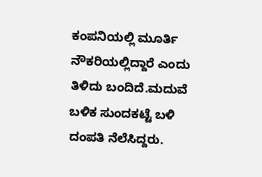ಕಂಪನಿಯಲ್ಲಿ ಮೂರ್ತಿ ನೌಕರಿಯಲ್ಲಿದ್ದಾರೆ ಎಂದು ತಿಳಿದು ಬಂದಿದೆ.ಮದುವೆ ಬಳಿಕ ಸುಂದಕಟ್ಟೆ ಬಳಿ ದಂಪತಿ ನೆಲೆಸಿದ್ದರು.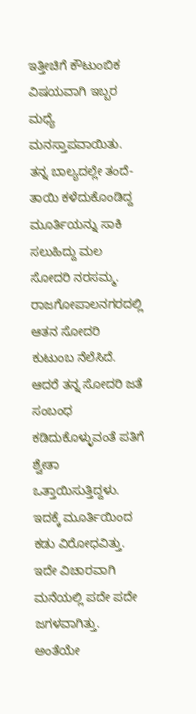ಇತ್ತೀಚಿಗೆ ಕೌಟುಂಬಿಕ ವಿಷಯವಾಗಿ ಇಬ್ಬರ ಮಧ್ಯೆ ಮನಸ್ತಾಪವಾಯಿತು. ತನ್ನ ಬಾಲ್ಯದಲ್ಲೇ ತಂದೆ-ತಾಯಿ ಕಳೆದುಕೊಂಡಿದ್ದ ಮೂರ್ತಿಯನ್ನು ಸಾಕಿ ಸಲುಹಿದ್ದು ಮಲ ಸೋದರಿ ನರಸಮ್ಮ. ರಾಜಗೋಪಾಲನಗರದಲ್ಲಿ ಆತನ ಸೋದರಿ ಕುಟುಂಬ ನೆಲೆಸಿದೆ. ಆದರೆ ತನ್ನ ಸೋದರಿ ಜತೆ ಸಂಬಂಧ ಕಡಿದುಕೊಳ್ಳುವಂತೆ ಪತಿಗೆ ಶ್ವೇತಾ ಒತ್ತಾಯಿಸುತ್ತಿದ್ದಳು. ಇದಕ್ಕೆ ಮೂರ್ತಿಯಿಂದ ಕಡು ವಿರೋಧವಿತ್ತು. ಇದೇ ವಿಚಾರವಾಗಿ ಮನೆಯಲ್ಲಿ ಪದೇ ಪದೇ ಜಗಳವಾಗಿತ್ತು. ಅಂತೆಯೇ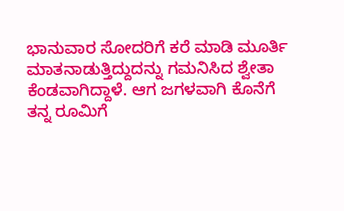ಭಾನುವಾರ ಸೋದರಿಗೆ ಕರೆ ಮಾಡಿ ಮೂರ್ತಿ ಮಾತನಾಡುತ್ತಿದ್ದುದನ್ನು ಗಮನಿಸಿದ ಶ್ವೇತಾ ಕೆಂಡವಾಗಿದ್ದಾಳೆ. ಆಗ ಜಗಳವಾಗಿ ಕೊನೆಗೆ ತನ್ನ ರೂಮಿಗೆ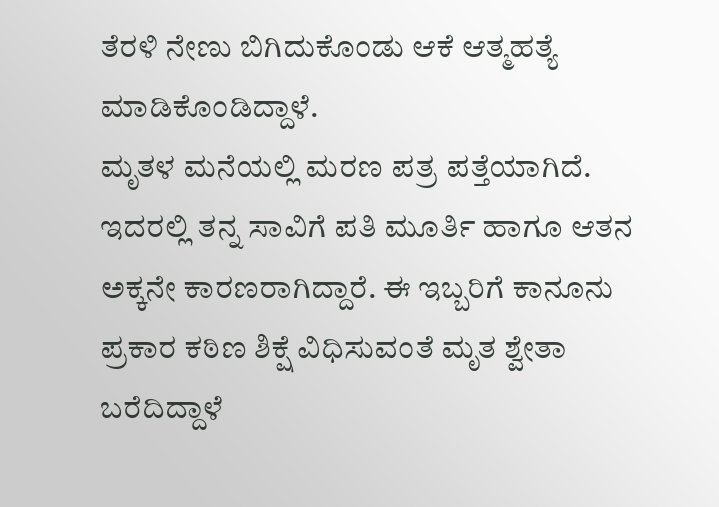ತೆರಳಿ ನೇಣು ಬಿಗಿದುಕೊಂಡು ಆಕೆ ಆತ್ಮಹತ್ಯೆ ಮಾಡಿಕೊಂಡಿದ್ದಾಳೆ.
ಮೃತಳ ಮನೆಯಲ್ಲಿ ಮರಣ ಪತ್ರ ಪತ್ತೆಯಾಗಿದೆ. ಇದರಲ್ಲಿ ತನ್ನ ಸಾವಿಗೆ ಪತಿ ಮೂರ್ತಿ ಹಾಗೂ ಆತನ ಅಕ್ಕನೇ ಕಾರಣರಾಗಿದ್ದಾರೆ. ಈ ಇಬ್ಬರಿಗೆ ಕಾನೂನು ಪ್ರಕಾರ ಕಠಿಣ ಶಿಕ್ಷೆ ವಿಧಿಸುವಂತೆ ಮೃತ ಶ್ವೇತಾ ಬರೆದಿದ್ದಾಳೆ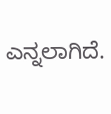ಎನ್ನಲಾಗಿದೆ.